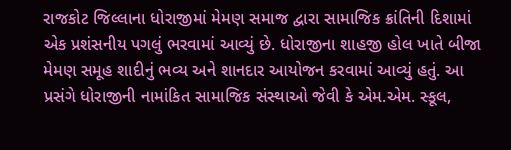રાજકોટ જિલ્લાના ધોરાજીમાં મેમણ સમાજ દ્વારા સામાજિક ક્રાંતિની દિશામાં એક પ્રશંસનીય પગલું ભરવામાં આવ્યું છે. ધોરાજીના શાહજી હોલ ખાતે બીજા મેમણ સમૂહ શાદીનું ભવ્ય અને શાનદાર આયોજન કરવામાં આવ્યું હતું. આ પ્રસંગે ધોરાજીની નામાંકિત સામાજિક સંસ્થાઓ જેવી કે એમ.એમ. સ્કૂલ,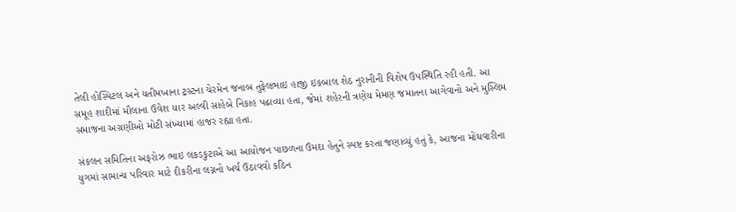તેલી હોસ્પિટલ અને યતીમખાના ટ્રસ્ટના ચેરમેન જનાબ તુફેલભાઇ હાજી ઇકબાલ શેઠ નુરાનીની વિશેષ ઉપસ્થિતિ રહી હતી. આ સમૂહ શાદીમાં મૌલાના ઉવેશ યાર અલ્વી સાહેબે નિકાહ પઢાવ્યા હતા, જેમાં શહેરની ત્રણેય મેમણ જમાતના આગેવાનો અને મુસ્લિમ સમાજના અગ્રણીઓ મોટી સંખ્યામાં હાજર રહ્યા હતા.

સંકલન સમિતિના અફરોઝ ભાઇ લકડકુટાએ આ આયોજન પાછળના ઉમદા હેતુને સ્પષ્ટ કરતા જણાવ્યું હતું કે, આજના મોંઘવારીના યુગમાં સામાન્ય પરિવાર માટે દીકરીના લગ્નનો ખર્ચ ઉઠાવવો કઠિન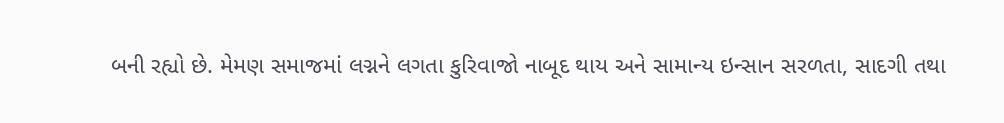બની રહ્યો છે. મેમણ સમાજમાં લગ્નને લગતા કુરિવાજો નાબૂદ થાય અને સામાન્ય ઇન્સાન સરળતા, સાદગી તથા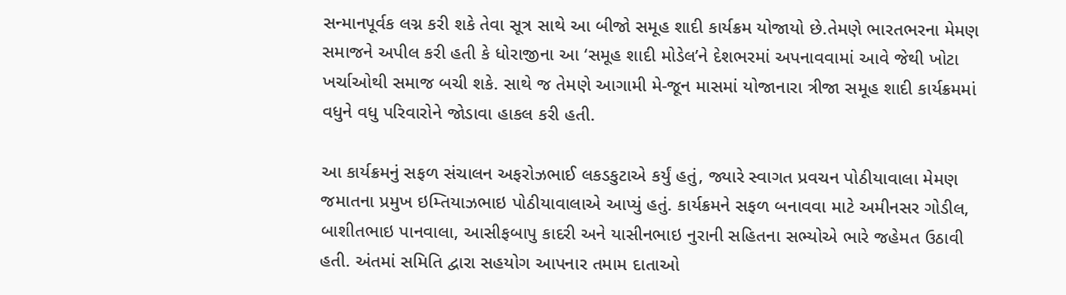સન્માનપૂર્વક લગ્ન કરી શકે તેવા સૂત્ર સાથે આ બીજો સમૂહ શાદી કાર્યક્રમ યોજાયો છે.તેમણે ભારતભરના મેમણ સમાજને અપીલ કરી હતી કે ધોરાજીના આ ‘સમૂહ શાદી મોડેલ’ને દેશભરમાં અપનાવવામાં આવે જેથી ખોટા ખર્ચાઓથી સમાજ બચી શકે. સાથે જ તેમણે આગામી મે-જૂન માસમાં યોજાનારા ત્રીજા સમૂહ શાદી કાર્યક્રમમાં વધુને વધુ પરિવારોને જોડાવા હાકલ કરી હતી.

આ કાર્યક્રમનું સફળ સંચાલન અફરોઝભાઈ લકડકુટાએ કર્યું હતું, જ્યારે સ્વાગત પ્રવચન પોઠીયાવાલા મેમણ જમાતના પ્રમુખ ઇમ્તિયાઝભાઇ પોઠીયાવાલાએ આપ્યું હતું. કાર્યક્રમને સફળ બનાવવા માટે અમીનસર ગોડીલ, બાશીતભાઇ પાનવાલા, આસીફબાપુ કાદરી અને યાસીનભાઇ નુરાની સહિતના સભ્યોએ ભારે જહેમત ઉઠાવી હતી. અંતમાં સમિતિ દ્વારા સહયોગ આપનાર તમામ દાતાઓ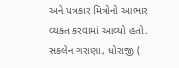અને પત્રકાર મિત્રોનો આભાર વ્યક્ત કરવામાં આવ્યો હતો.
સકલેન ગરાણા, ધોરાજી (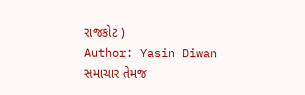રાજકોટ )
Author: Yasin Diwan
સમાચાર તેમજ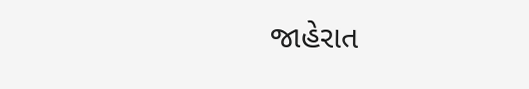જાહેરાત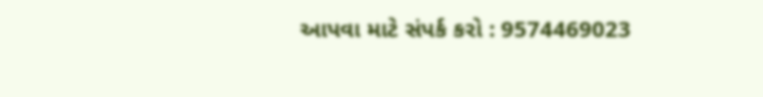આપવા માટે સંપર્ક કરો : 9574469023